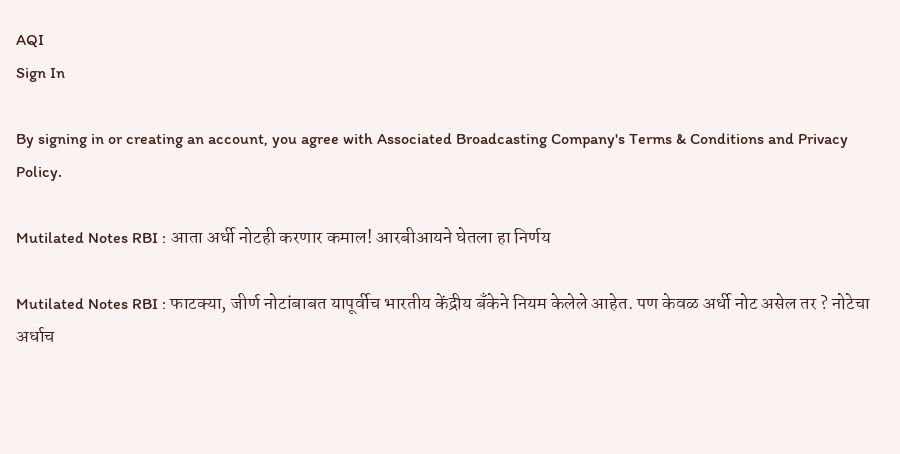AQI
Sign In

By signing in or creating an account, you agree with Associated Broadcasting Company's Terms & Conditions and Privacy Policy.

Mutilated Notes RBI : आता अर्धी नोटही करणार कमाल! आरबीआयने घेतला हा निर्णय

Mutilated Notes RBI : फाटक्या, जीर्ण नोटांबाबत यापूर्वीच भारतीय केंद्रीय बँकेने नियम केलेले आहेत. पण केवळ अर्धी नोट असेल तर ? नोटेचा अर्धाच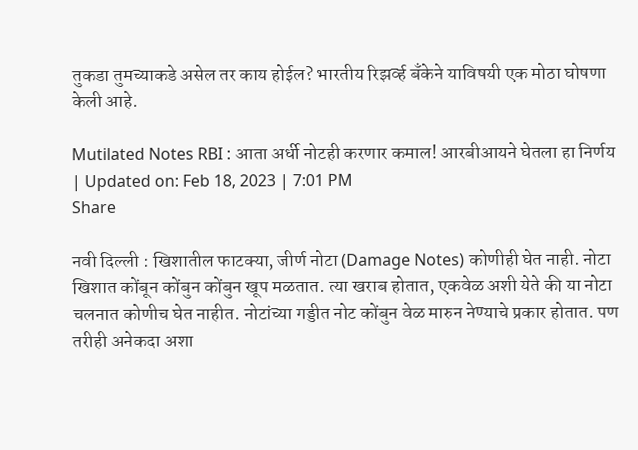तुकडा तुमच्याकडे असेल तर काय होईल? भारतीय रिझर्व्ह बँकेने याविषयी एक मोठा घोषणा केली आहे.

Mutilated Notes RBI : आता अर्धी नोटही करणार कमाल! आरबीआयने घेतला हा निर्णय
| Updated on: Feb 18, 2023 | 7:01 PM
Share

नवी दिल्ली : खिशातील फाटक्या, जीर्ण नोटा (Damage Notes) कोणीही घेत नाही. नोटा खिशात कोंबून कोंबुन कोंबुन खूप मळतात. त्या खराब होतात, एकवेळ अशी येते की या नोटा चलनात कोणीच घेत नाहीत. नोटांच्या गड्डीत नोट कोंबुन वेळ मारुन नेण्याचे प्रकार होतात. पण तरीही अनेकदा अशा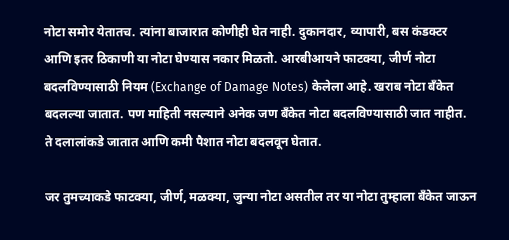नोटा समोर येतातच. त्यांना बाजारात कोणीही घेत नाही. दुकानदार, व्यापारी, बस कंडक्टर आणि इतर ठिकाणी या नोटा घेण्यास नकार मिळतो. आरबीआयने फाटक्या, जीर्ण नोटा बदलविण्यासाठी नियम (Exchange of Damage Notes) केलेला आहे. खराब नोटा बँकेत बदलल्या जातात. पण माहिती नसल्याने अनेक जण बँकेत नोटा बदलविण्यासाठी जात नाहीत. ते दलालांकडे जातात आणि कमी पैशात नोटा बदलवून घेतात.

जर तुमच्याकडे फाटक्या, जीर्ण, मळक्या, जुन्या नोटा असतील तर या नोटा तुम्हाला बँकेत जाऊन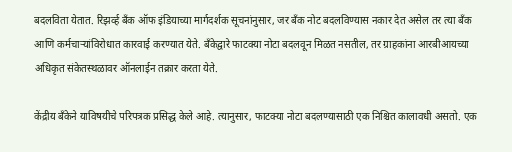बदलविता येतात. रिझर्व्ह बँक ऑफ इंडियाच्या मार्गदर्शक सूचनांनुसार, जर बँक नोट बदलविण्यास नकार देत असेल तर त्या बँक आणि कर्मचाऱ्यांविरोधात कारवाई करण्यात येते. बँकेद्वारे फाटक्या नोटा बदलवून मिळत नसतील, तर ग्राहकांना आरबीआयच्या अधिकृत संकेतस्थळावर ऑनलाईन तक्रार करता येते.

केंद्रीय बँकेने याविषयीचे परिपत्रक प्रसिद्ध केले आहे. त्यानुसार, फाटक्या नोटा बदलण्यासाठी एक निश्चित कालावधी असतो. एक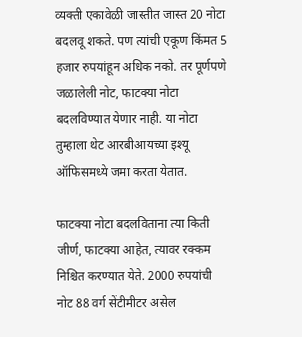व्यक्ती एकावेळी जास्तीत जास्त 20 नोटा बदलवू शकते. पण त्यांची एकूण किंमत 5 हजार रुपयांहून अधिक नको. तर पूर्णपणे जळालेली नोट, फाटक्या नोटा बदलविण्यात येणार नाही. या नोटा तुम्हाला थेट आरबीआयच्या इश्यू ऑफिसमध्ये जमा करता येतात.

फाटक्या नोटा बदलविताना त्या किती जीर्ण, फाटक्या आहेत, त्यावर रक्कम निश्चित करण्यात येते. 2000 रुपयांची नोट 88 वर्ग सेंटीमीटर असेल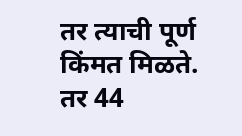तर त्याची पूर्ण किंमत मिळते. तर 44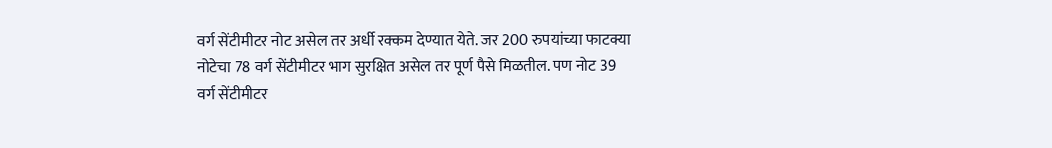वर्ग सेंटीमीटर नोट असेल तर अर्धी रक्कम देण्यात येते. जर 200 रुपयांच्या फाटक्या नोटेचा 78 वर्ग सेंटीमीटर भाग सुरक्षित असेल तर पूर्ण पैसे मिळतील. पण नोट 39 वर्ग सेंटीमीटर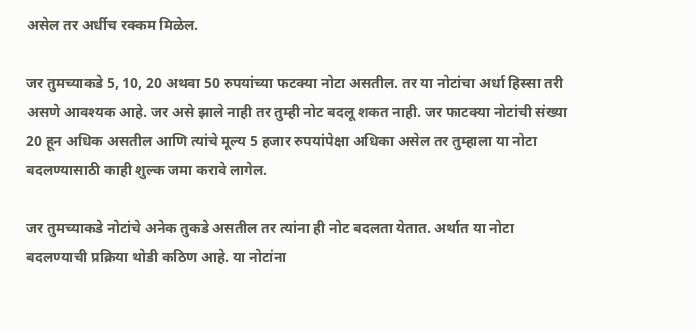असेल तर अर्धीच रक्कम मिळेल.

जर तुमच्याकडे 5, 10, 20 अथवा 50 रुपयांच्या फटक्या नोटा असतील. तर या नोटांचा अर्धा हिस्सा तरी असणे आवश्यक आहे. जर असे झाले नाही तर तुम्ही नोट बदलू शकत नाही. जर फाटक्या नोटांची संख्या 20 हून अधिक असतील आणि त्यांचे मूल्य 5 हजार रुपयांपेक्षा अधिका असेल तर तुम्हाला या नोटा बदलण्यासाठी काही शुल्क जमा करावे लागेल.

जर तुमच्याकडे नोटांचे अनेक तुकडे असतील तर त्यांना ही नोट बदलता येतात. अर्थात या नोटा बदलण्याची प्रक्रिया थोडी कठिण आहे. या नोटांना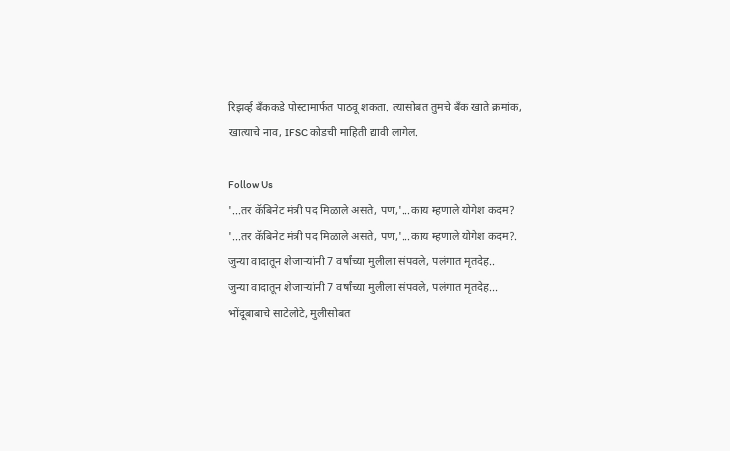रिझर्व्ह बँककडे पोस्टामार्फत पाठवू शकता. त्यासोबत तुमचे बँक खाते क्रमांक, खात्याचे नाव, IFSC कोडची माहिती द्यावी लागेल.

Follow Us
'...तर कॅबिनेट मंत्री पद मिळाले असते, पण,'...काय म्हणाले योगेश कदम?
'...तर कॅबिनेट मंत्री पद मिळाले असते, पण,'...काय म्हणाले योगेश कदम?.
जुन्या वादातून शेजाऱ्यांनी 7 वर्षांच्या मुलीला संपवले, पलंगात मृतदेह..
जुन्या वादातून शेजाऱ्यांनी 7 वर्षांच्या मुलीला संपवले, पलंगात मृतदेह...
भोंदूबाबाचे साटेलोटे, मुलीसोबत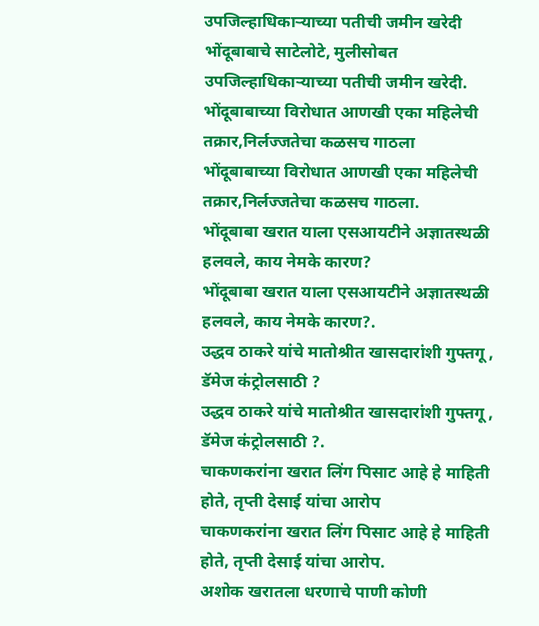उपजिल्हाधिकाऱ्याच्या पतीची जमीन खरेदी
भोंदूबाबाचे साटेलोटे, मुलीसोबत उपजिल्हाधिकाऱ्याच्या पतीची जमीन खरेदी.
भोंदूबाबाच्या विरोधात आणखी एका महिलेची तक्रार,निर्लज्जतेचा कळसच गाठला
भोंदूबाबाच्या विरोधात आणखी एका महिलेची तक्रार,निर्लज्जतेचा कळसच गाठला.
भोंदूबाबा खरात याला एसआयटीने अज्ञातस्थळी हलवले, काय नेमके कारण?
भोंदूबाबा खरात याला एसआयटीने अज्ञातस्थळी हलवले, काय नेमके कारण?.
उद्धव ठाकरे यांचे मातोश्रीत खासदारांशी गुफ्तगू , डॅमेज कंट्रोलसाठी ?
उद्धव ठाकरे यांचे मातोश्रीत खासदारांशी गुफ्तगू , डॅमेज कंट्रोलसाठी ?.
चाकणकरांना खरात लिंग पिसाट आहे हे माहिती होते, तृप्ती देसाई यांचा आरोप
चाकणकरांना खरात लिंग पिसाट आहे हे माहिती होते, तृप्ती देसाई यांचा आरोप.
अशोक खरातला धरणाचे पाणी कोणी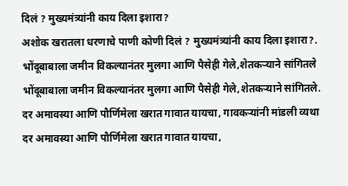दिलं ? मुख्यमंत्र्यांनी काय दिला इशारा?
अशोक खरातला धरणाचे पाणी कोणी दिलं ? मुख्यमंत्र्यांनी काय दिला इशारा?.
भोंदूबाबाला जमीन विकल्यानंतर मुलगा आणि पैसेही गेले,शेतकऱ्याने सांगितले
भोंदूबाबाला जमीन विकल्यानंतर मुलगा आणि पैसेही गेले,शेतकऱ्याने सांगितले.
दर अमावस्या आणि पौर्णिमेला खरात गावात यायचा, गावकऱ्यांनी मांडली व्यथा
दर अमावस्या आणि पौर्णिमेला खरात गावात यायचा,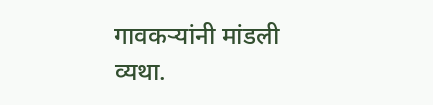गावकऱ्यांनी मांडली व्यथा.